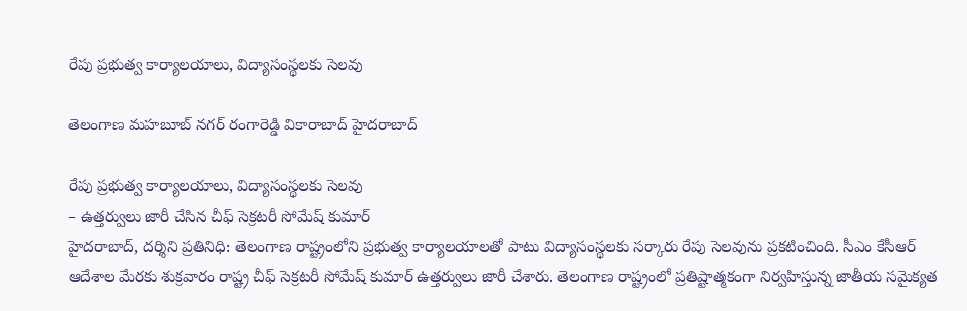రేపు ప్ర‌భుత్వ కార్యాల‌యాలు, విద్యాసంస్థ‌ల‌కు సెల‌వు

తెలంగాణ మహబూబ్ నగర్ రంగారెడ్డి వికారాబాద్ హైదరాబాద్

రేపు ప్ర‌భుత్వ కార్యాల‌యాలు, విద్యాసంస్థ‌ల‌కు సెల‌వు
– ఉత్త‌ర్వులు జారీ చేసిన చీఫ్ సెక్ర‌ట‌రీ సోమేష్ కుమార్
హైద‌రాబాద్, ద‌ర్శిని ప్ర‌తినిధి: తెలంగాణ రాష్ట్రంలోని ప్ర‌భుత్వ కార్యాల‌యాల‌తో పాటు విద్యాసంస్థ‌ల‌కు స‌ర్కారు రేపు సెల‌వును ప్ర‌క‌టించింది. సీఎం కేసీఆర్ ఆదేశాల మేర‌కు శుక్ర‌వారం రాష్ట్ర చీఫ్ సెక్ర‌ట‌రీ సోమేష్ కుమార్ ఉత్త‌ర్వులు జారీ చేశారు. తెలంగాణ రాష్ట్రంలో ప్ర‌తిష్టాత్మ‌కంగా నిర్వ‌హిస్తున్న జాతీయ స‌మైక్య‌త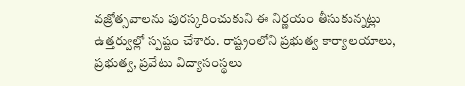వ‌జ్రోత్స‌వాల‌ను పుర‌స్క‌రించుకుని ఈ నిర్ణ‌యం తీసుకున్న‌ట్లు ఉత్త‌ర్వుల్లో స్ప‌ష్టం చేశారు. రాష్ట్రంలోని ప్ర‌భుత్వ కార్యాల‌యాలు, ప్ర‌భుత్వ‌, ప్ర‌వేటు విద్యాసంస్థ‌లు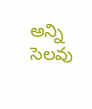అన్ని సెలవు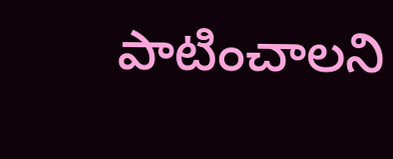పాటించాల‌ని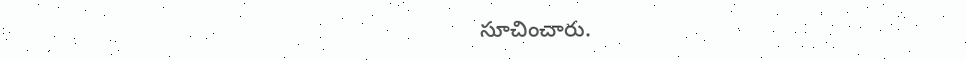సూచించారు.